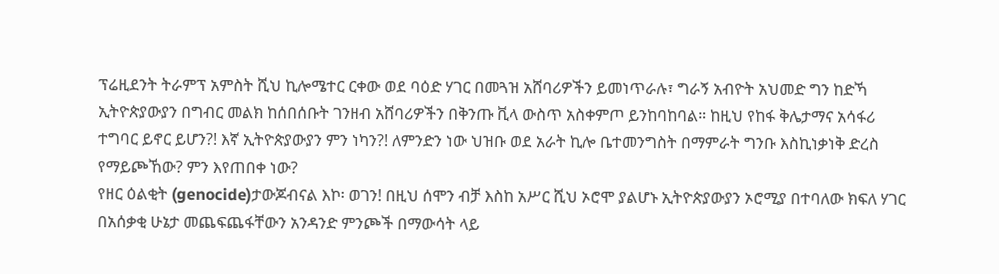ፕሬዚደንት ትራምፕ አምስት ሺህ ኪሎሜተር ርቀው ወደ ባዕድ ሃገር በመጓዝ አሸባሪዎችን ይመነጥራሉ፣ ግራኝ አብዮት አህመድ ግን ከድኻ ኢትዮጵያውያን በግብር መልክ ከሰበሰቡት ገንዘብ አሸባሪዎችን በቅንጡ ቪላ ውስጥ አስቀምጦ ይንከባከባል። ከዚህ የከፋ ቅሌታማና አሳፋሪ ተግባር ይኖር ይሆን?! እኛ ኢትዮጵያውያን ምን ነካን?! ለምንድን ነው ህዝቡ ወደ አራት ኪሎ ቤተመንግስት በማምራት ግንቡ እስኪነቃነቅ ድረስ የማይጮኸው? ምን እየጠበቀ ነው?
የዘር ዕልቂት (genocide)ታውጆብናል እኮ፡ ወገን! በዚህ ሰሞን ብቻ እስከ አሥር ሺህ ኦሮሞ ያልሆኑ ኢትዮጵያውያን ኦሮሚያ በተባለው ክፍለ ሃገር በአሰቃቂ ሁኔታ መጨፍጨፋቸውን አንዳንድ ምንጮች በማውሳት ላይ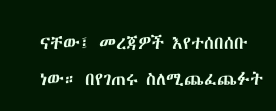ናቸው፤ መረጃዎች እየተሰበሰቡ ነው። በየገጠሩ ስለሚጨፈጨፉት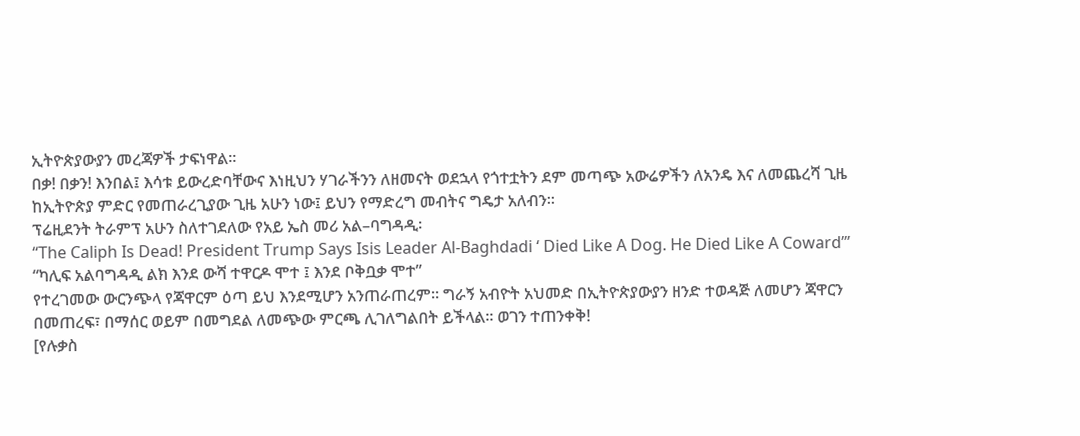ኢትዮጵያውያን መረጃዎች ታፍነዋል።
በቃ! በቃን! እንበል፤ እሳቱ ይውረድባቸውና እነዚህን ሃገራችንን ለዘመናት ወደኋላ የጎተቷትን ደም መጣጭ አውሬዎችን ለአንዴ እና ለመጨረሻ ጊዜ ከኢትዮጵያ ምድር የመጠራረጊያው ጊዜ አሁን ነው፤ ይህን የማድረግ መብትና ግዴታ አለብን።
ፕሬዚደንት ትራምፕ አሁን ስለተገደለው የአይ ኤስ መሪ አል–ባግዳዲ፡
“The Caliph Is Dead! President Trump Says Isis Leader Al-Baghdadi ‘ Died Like A Dog. He Died Like A Coward’”
“ካሊፍ አልባግዳዲ ልክ እንደ ውሻ ተዋርዶ ሞተ ፤ እንደ ቦቅቧቃ ሞተ”
የተረገመው ውርንጭላ የጃዋርም ዕጣ ይህ እንደሚሆን አንጠራጠረም። ግራኝ አብዮት አህመድ በኢትዮጵያውያን ዘንድ ተወዳጅ ለመሆን ጃዋርን በመጠረፍ፣ በማሰር ወይም በመግደል ለመጭው ምርጫ ሊገለግልበት ይችላል። ወገን ተጠንቀቅ!
[የሉቃስ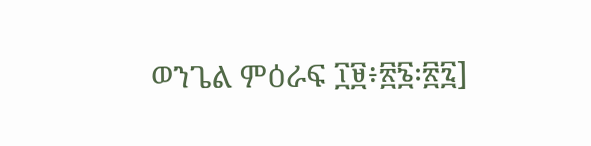ወንጌል ምዕራፍ ፲፱፥፳፮፡፳፯]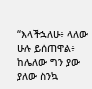“እላችኋለሁ፥ ላለው ሁሉ ይሰጠዋል፥ ከሌለው ግን ያው ያለው ስንኳ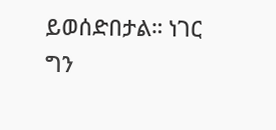ይወሰድበታል። ነገር ግን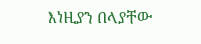እነዚያን በላያቸው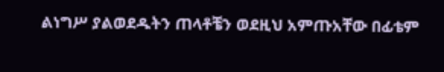ልነግሥ ያልወደዱትን ጠላቶቼን ወደዚህ አምጡአቸው በፊቴም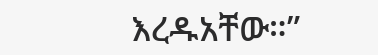እረዱአቸው።”